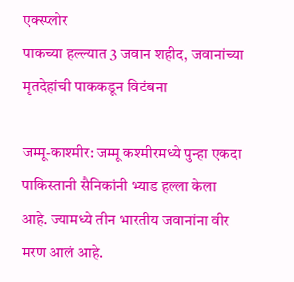एक्स्प्लोर
पाकच्या हल्ल्यात 3 जवान शहीद, जवानांच्या मृतदेहांची पाककडून विटंबना

जम्मू-काश्मीर: जम्मू कश्मीरमध्ये पुन्हा एकदा पाकिस्तानी सैनिकांनी भ्याड हल्ला केला आहे. ज्यामध्ये तीन भारतीय जवानांना वीर मरण आलं आहे.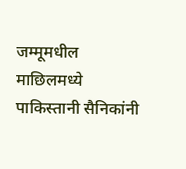जम्मूमधील माछिलमध्ये पाकिस्तानी सैनिकांनी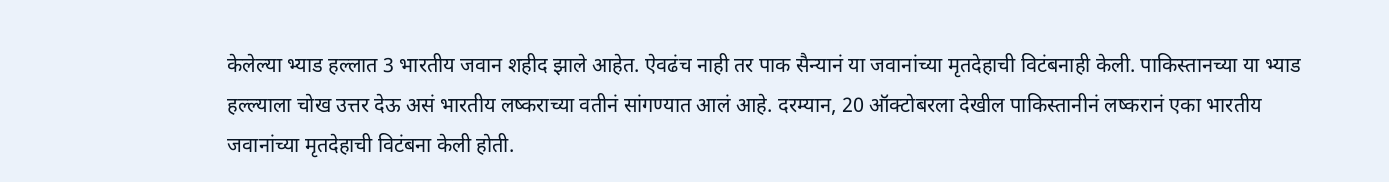केलेल्या भ्याड हल्लात 3 भारतीय जवान शहीद झाले आहेत. ऐवढंच नाही तर पाक सैन्यानं या जवानांच्या मृतदेहाची विटंबनाही केली. पाकिस्तानच्या या भ्याड हल्ल्याला चोख उत्तर देऊ असं भारतीय लष्कराच्या वतीनं सांगण्यात आलं आहे. दरम्यान, 20 ऑक्टोबरला देखील पाकिस्तानीनं लष्करानं एका भारतीय जवानांच्या मृतदेहाची विटंबना केली होती.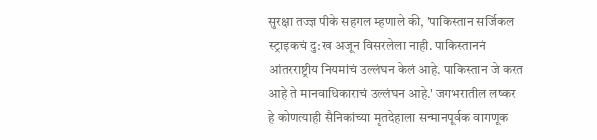सुरक्षा तज्ज्ञ पीके सहगल म्हणाले की, 'पाकिस्तान सर्जिकल स्ट्राइकचं दु:ख अजून विसरलेला नाही. पाकिस्ताननं आंतरराष्ट्रीय नियमांचं उल्लंघन केलं आहे. पाकिस्तान जे करत आहे ते मानवाधिकाराचं उल्लंघन आहे.' जगभरातील लष्कर हे कोणत्याही सैनिकांच्या मृतदेहाला सन्मानपूर्वक वागणूक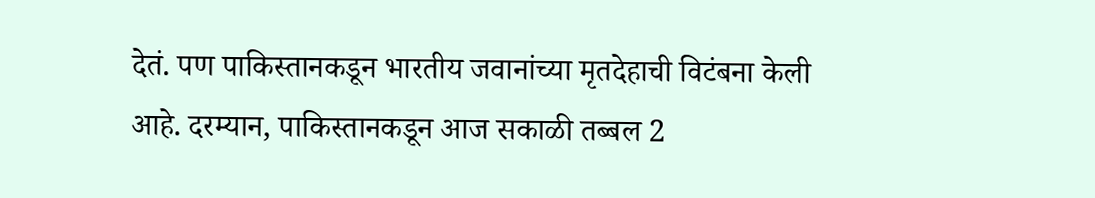देतं. पण पाकिस्तानकडून भारतीय जवानांच्या मृतदेहाची विटंबना केली आहे. दरम्यान, पाकिस्तानकडून आज सकाळी तब्बल 2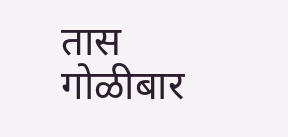तास गोळीबार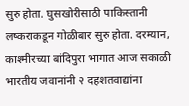सुरु होता. घुसखोरीसाठी पाकिस्तानी लष्कराकडून गोळीबार सुरु होता. दरम्यान, काश्मीरच्या बांदिपुरा भागात आज सकाळी भारतीय जवानांनी २ दहशतवाद्यांना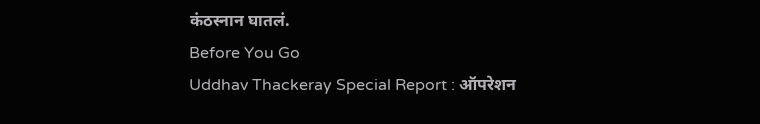कंठस्नान घातलं.
Before You Go
Uddhav Thackeray Special Report : ऑपरेशन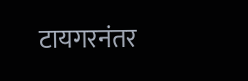टायगरनंतर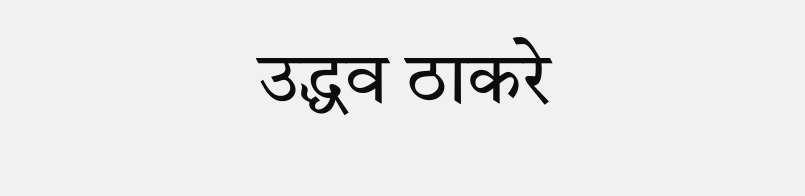उद्धव ठाकरे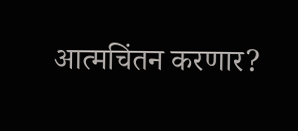आत्मचिंतन करणार?